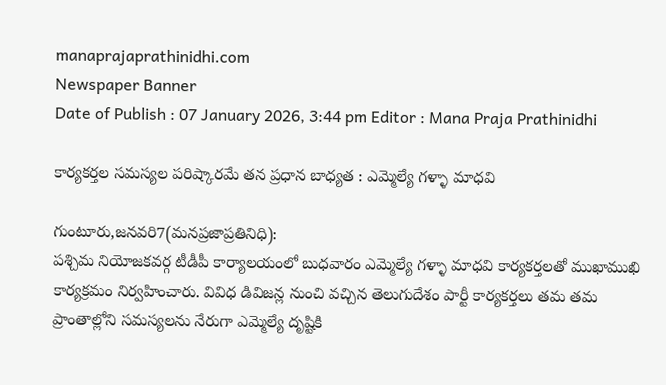manaprajaprathinidhi.com
Newspaper Banner
Date of Publish : 07 January 2026, 3:44 pm Editor : Mana Praja Prathinidhi

కార్యకర్తల సమస్యల పరిష్కారమే తన ప్రధాన బాధ్యత : ఎమ్మెల్యే గళ్ళా మాధవి

గుంటూరు,జనవరి7(మనప్రజాప్రతినిధి):
పశ్చిమ నియోజకవర్గ టీడీపీ కార్యాలయంలో బుధవారం ఎమ్మెల్యే గళ్ళా మాధవి కార్యకర్తలతో ముఖాముఖి కార్యక్రమం నిర్వహించారు. వివిధ డివిజన్ల నుంచి వచ్చిన తెలుగుదేశం పార్టీ కార్యకర్తలు తమ తమ ప్రాంతాల్లోని సమస్యలను నేరుగా ఎమ్మెల్యే దృష్టికి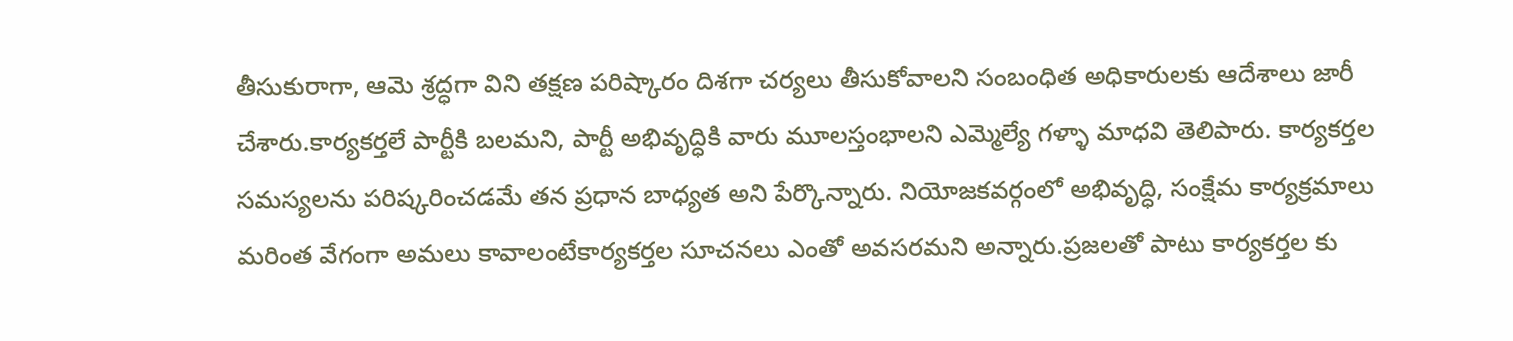తీసుకురాగా, ఆమె శ్రద్ధగా విని తక్షణ పరిష్కారం దిశగా చర్యలు తీసుకోవాలని సంబంధిత అధికారులకు ఆదేశాలు జారీ చేశారు.కార్యకర్తలే పార్టీకి బలమని, పార్టీ అభివృద్ధికి వారు మూలస్తంభాలని ఎమ్మెల్యే గళ్ళా మాధవి తెలిపారు. కార్యకర్తల సమస్యలను పరిష్కరించడమే తన ప్రధాన బాధ్యత అని పేర్కొన్నారు. నియోజకవర్గంలో అభివృద్ధి, సంక్షేమ కార్యక్రమాలు మరింత వేగంగా అమలు కావాలంటేకార్యకర్తల సూచనలు ఎంతో అవసరమని అన్నారు.ప్రజలతో పాటు కార్యకర్తల కు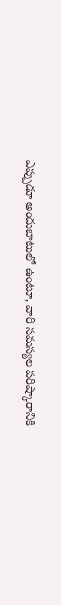ఎప్పుడూ అందుబాటులో ఉంటూ, వారి సమస్యల పరిష్కారానికి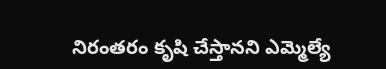నిరంతరం కృషి చేస్తానని ఎమ్మెల్యే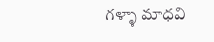గళ్ళా మాధవి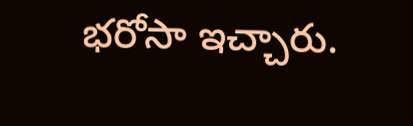భరోసా ఇచ్చారు.